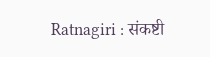Ratnagiri : संकष्टी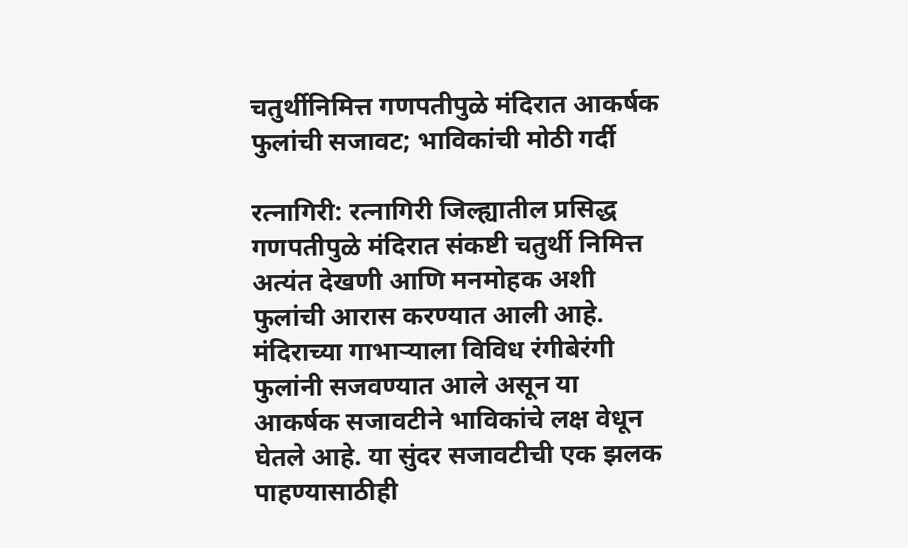चतुर्थीनिमित्त गणपतीपुळे मंदिरात आकर्षक फुलांची सजावट; भाविकांची मोठी गर्दी

रत्नागिरी: रत्नागिरी जिल्ह्यातील प्रसिद्ध गणपतीपुळे मंदिरात संकष्टी चतुर्थी निमित्त अत्यंत देखणी आणि मनमोहक अशी फुलांची आरास करण्यात आली आहे. मंदिराच्या गाभाऱ्याला विविध रंगीबेरंगी फुलांनी सजवण्यात आले असून या आकर्षक सजावटीने भाविकांचे लक्ष वेधून घेतले आहे. या सुंदर सजावटीची एक झलक पाहण्यासाठीही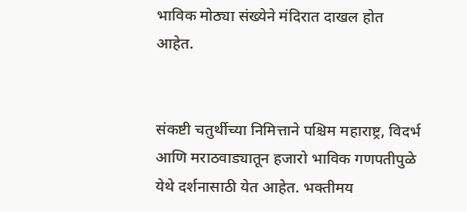भाविक मोठ्या संख्येने मंदिरात दाखल होत आहेत.


संकष्टी चतुर्थीच्या निमित्ताने पश्चिम महाराष्ट्र, विदर्भ आणि मराठवाड्यातून हजारो भाविक गणपतीपुळे येथे दर्शनासाठी येत आहेत. भक्तीमय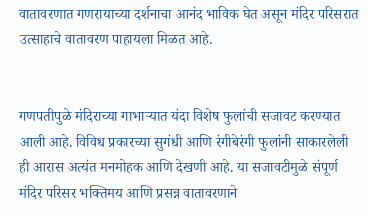वातावरणात गणरायाच्या दर्शनाचा आनंद भाविक घेत असून मंदिर परिसरात उत्साहाचे वातावरण पाहायला मिळत आहे.


गणपतीपुळे मंदिराच्या गाभाऱ्यात यंदा विशेष फुलांची सजावट करण्यात आली आहे. विविध प्रकारच्या सुगंधी आणि रंगीबेरंगी फुलांनी साकारलेली ही आरास अत्यंत मनमोहक आणि देखणी आहे. या सजावटीमुळे संपूर्ण मंदिर परिसर भक्तिमय आणि प्रसन्न वातावरणाने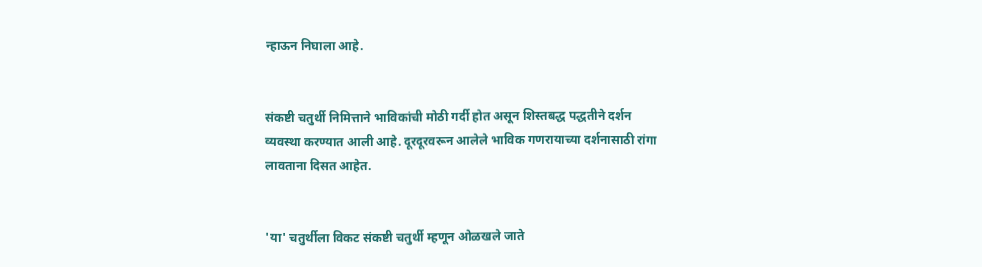न्हाऊन निघाला आहे.


संकष्टी चतुर्थी निमित्ताने भाविकांची मोठी गर्दी होत असून शिस्तबद्ध पद्धतीने दर्शन व्यवस्था करण्यात आली आहे. दूरदूरवरून आलेले भाविक गणरायाच्या दर्शनासाठी रांगा लावताना दिसत आहेत.


'या' चतुर्थीला विकट संकष्टी चतुर्थी म्हणून ओळखले जाते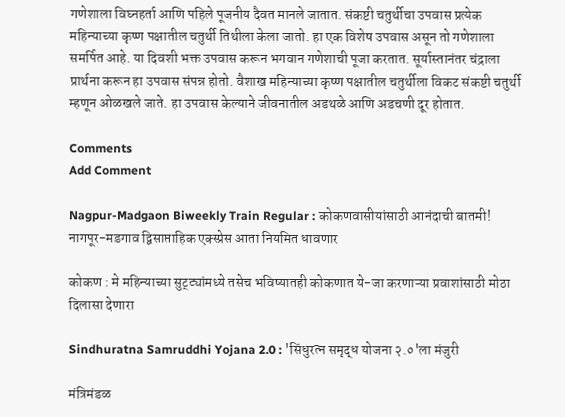गणेशाला विघ्नहर्ता आणि पहिले पूजनीय दैवत मानले जातात. संकष्टी चतुर्थीचा उपवास प्रत्येक महिन्याच्या कृष्ण पक्षातील चतुर्थी तिथीला केला जातो. हा एक विशेष उपवास असून तो गणेशाला समर्पित आहे. या दिवशी भक्त उपवास करून भगवान गणेशाची पूजा करतात. सूर्यास्तानंतर चंद्राला प्रार्थना करून हा उपवास संपन्न होतो. वैशाख महिन्याच्या कृष्ण पक्षातील चतुर्थीला विकट संकष्टी चतुर्थी म्हणून ओळखले जाते. हा उपवास केल्याने जीवनातील अडथळे आणि अडचणी दूर होतात.

Comments
Add Comment

Nagpur-Madgaon Biweekly Train Regular : कोकणवासीयांसाठी आनंदाची बातमी! नागपूर-मडगाव द्विसाप्ताहिक एक्स्प्रेस आता नियमित धावणार

कोकण : मे महिन्याच्या सुट्ट्यांमध्ये तसेच भविष्यातही कोकणात ये-जा करणाऱ्या प्रवाशांसाठी मोठा दिलासा देणारा

Sindhuratna Samruddhi Yojana 2.0 : 'सिंधुरत्न समृद्ध योजना २.०'ला मंजुरी

मंत्रिमंडळ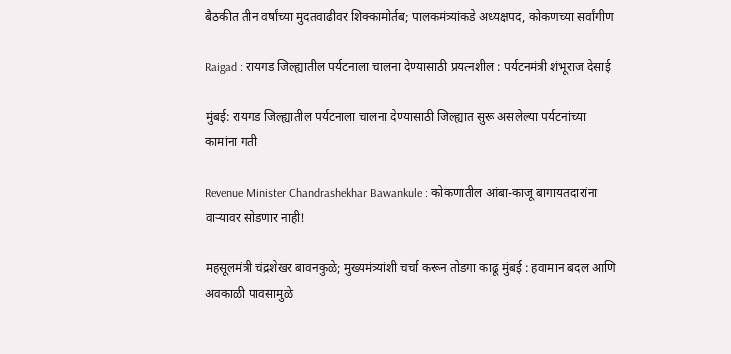बैठकीत तीन वर्षांच्या मुदतवाढीवर शिक्कामोर्तब; पालकमंत्र्यांकडे अध्यक्षपद, कोकणच्या सर्वांगीण

Raigad : रायगड जिल्ह्यातील पर्यटनाला चालना देण्यासाठी प्रयत्नशील : पर्यटनमंत्री शंभूराज देसाई

मुंबई: रायगड जिल्ह्यातील पर्यटनाला चालना देण्यासाठी जिल्ह्यात सुरू असलेल्या पर्यटनांच्या कामांना गती

Revenue Minister Chandrashekhar Bawankule : कोकणातील आंबा-काजू बागायतदारांना वाऱ्यावर सोडणार नाही!

महसूलमंत्री चंद्रशेखर बावनकुळे; मुख्यमंत्र्यांशी चर्चा करून तोडगा काढू मुंबई : हवामान बदल आणि अवकाळी पावसामुळे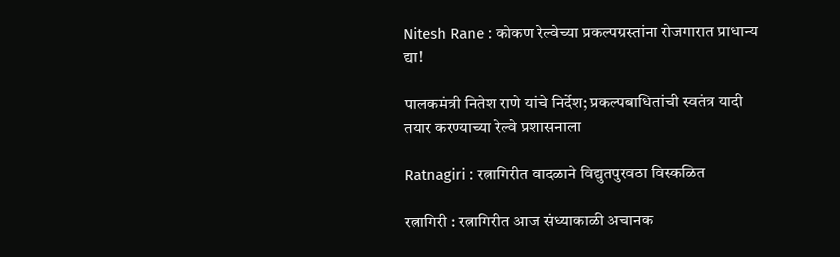Nitesh Rane : कोकण रेल्वेच्या प्रकल्पग्रस्तांना रोजगारात प्राधान्य द्या!

पालकमंत्री नितेश राणे यांचे निर्देश; प्रकल्पबाधितांची स्वतंत्र यादी तयार करण्याच्या रेल्वे प्रशासनाला

Ratnagiri : रत्नागिरीत वादळाने विद्युतपुरवठा विस्कळित

रत्नागिरी : रत्नागिरीत आज संध्याकाळी अचानक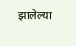झालेल्या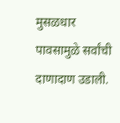मुसळधार पावसामुळे सर्वांची दाणादाण उडाली.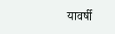यावर्षी